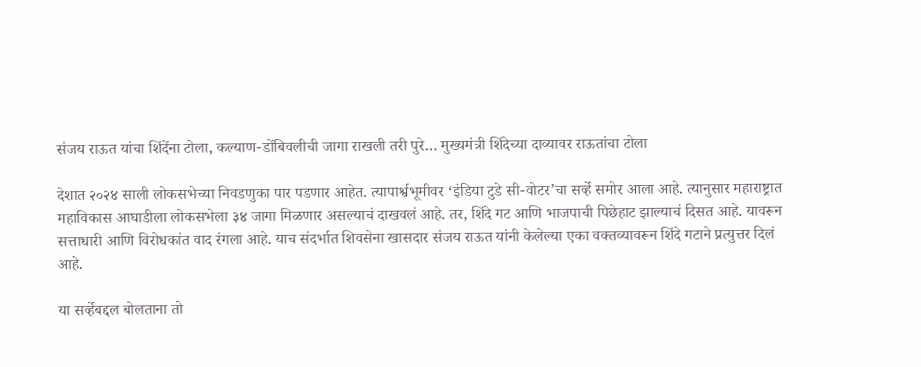संजय राऊत यांचा शिंदेंना टोला, कल्याण-डोंबिवलीची जागा राखली तरी पुरे… मुख्यमंत्री शिंदेच्या दाव्यावर राऊतांचा टोला

देशात २०२४ साली लोकसभेच्या निवडणुका पार पडणार आहेत. त्यापार्श्वभूमीवर ‘इंडिया टुडे सी-वोटर’चा सर्व्हे समोर आला आहे. त्यानुसार महाराष्ट्रात महाविकास आघाडीला लोकसभेला ३४ जागा मिळणार असल्याचं दाखवलं आहे. तर, शिंदे गट आणि भाजपाची पिछेहाट झाल्याचं दिसत आहे. यावरून सत्ताधारी आणि विरोधकांत वाद रंगला आहे. याच संदर्भात शिवसेना खासदार संजय राऊत यांनी केलेल्या एका वक्तव्यावरून शिंदे गटाने प्रत्युत्तर दिलं आहे.

या सर्व्हेबद्दल बोलताना तो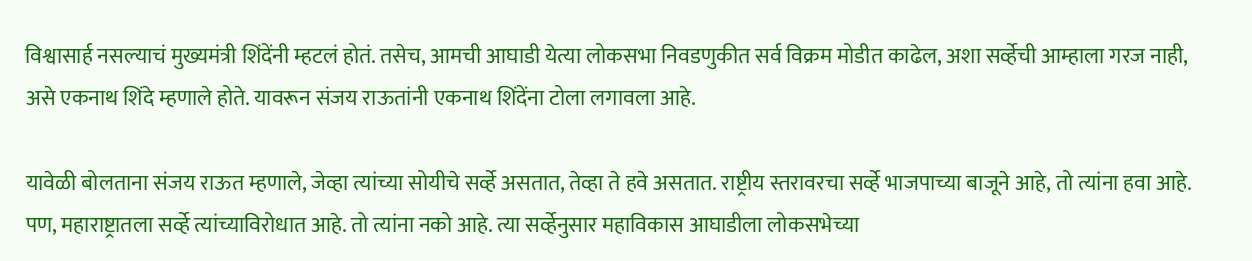विश्वासार्ह नसल्याचं मुख्यमंत्री शिंदेंनी म्हटलं होतं. तसेच, आमची आघाडी येत्या लोकसभा निवडणुकीत सर्व विक्रम मोडीत काढेल, अशा सर्व्हेची आम्हाला गरज नाही, असे एकनाथ शिंदे म्हणाले होते. यावरून संजय राऊतांनी एकनाथ शिंदेंना टोला लगावला आहे.

यावेळी बोलताना संजय राऊत म्हणाले, जेव्हा त्यांच्या सोयीचे सर्व्हे असतात, तेव्हा ते हवे असतात. राष्ट्रीय स्तरावरचा सर्व्हे भाजपाच्या बाजूने आहे, तो त्यांना हवा आहे. पण, महाराष्ट्रातला सर्व्हे त्यांच्याविरोधात आहे. तो त्यांना नको आहे. त्या सर्व्हेनुसार महाविकास आघाडीला लोकसभेच्या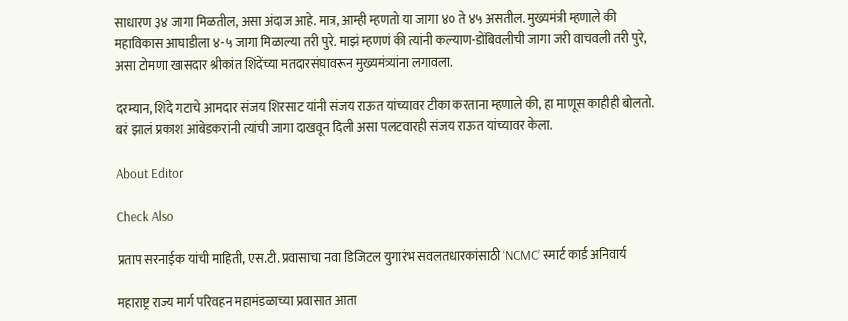साधारण ३४ जागा मिळतील, असा अंदाज आहे. मात्र, आम्ही म्हणतो या जागा ४० ते ४५ असतील. मुख्यमंत्री म्हणाले की महाविकास आघाडीला ४-५ जागा मिळाल्या तरी पुरे. माझं म्हणणं की त्यांनी कल्याण-डोंबिवलीची जागा जरी वाचवली तरी पुरे, असा टोमणा खासदार श्रीकांत शिंदेंच्या मतदारसंघावरून मुख्यमंत्र्यांना लगावला.

दरम्यान, शिंदे गटाचे आमदार संजय शिरसाट यांनी संजय राऊत यांच्यावर टीका करताना म्हणाले की, हा माणूस काहीही बोलतो. बरं झालं प्रकाश आंबेडकरांनी त्यांची जागा दाखवून दिली असा पलटवारही संजय राऊत यांच्यावर केला.

About Editor

Check Also

प्रताप सरनाईक यांची माहिती, एस.टी. प्रवासाचा नवा डिजिटल युगारंभ सवलतधारकांसाठी ‘NCMC’ स्मार्ट कार्ड अनिवार्य

महाराष्ट्र राज्य मार्ग परिवहन महामंडळाच्या प्रवासात आता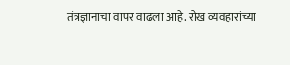तंत्रज्ञानाचा वापर वाढला आहे. रोख व्यवहारांच्या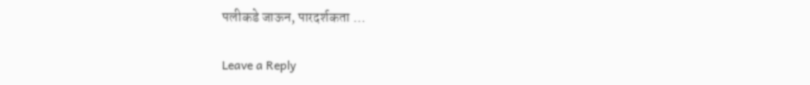पलीकडे जाऊन, पारदर्शकता …

Leave a Reply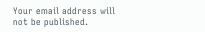Your email address will not be published.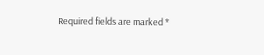Required fields are marked *